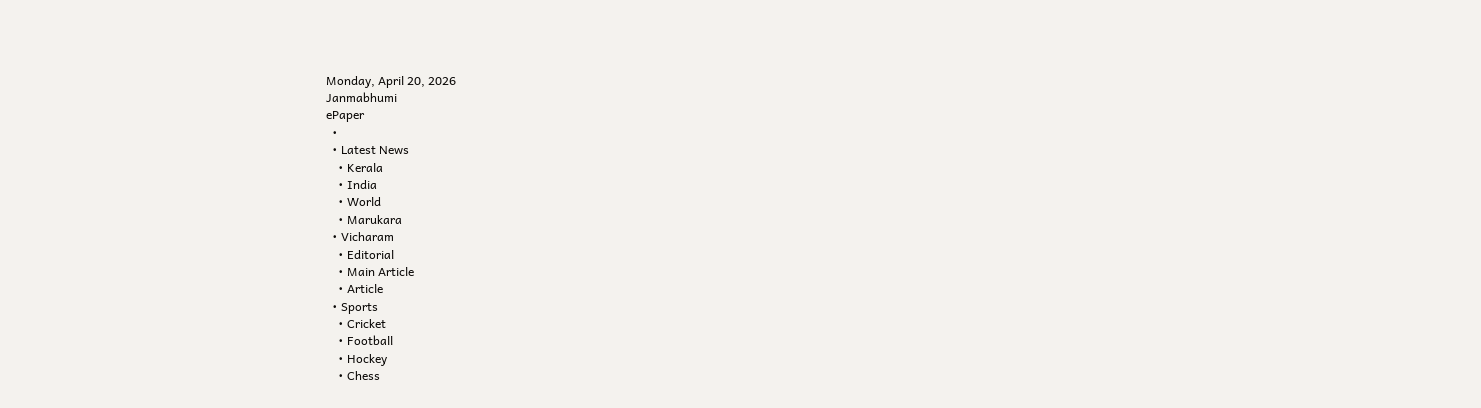Monday, April 20, 2026
Janmabhumi
ePaper
  •
  • Latest News
    • Kerala
    • India
    • World
    • Marukara
  • Vicharam
    • Editorial
    • Main Article
    • Article
  • Sports
    • Cricket
    • Football
    • Hockey
    • Chess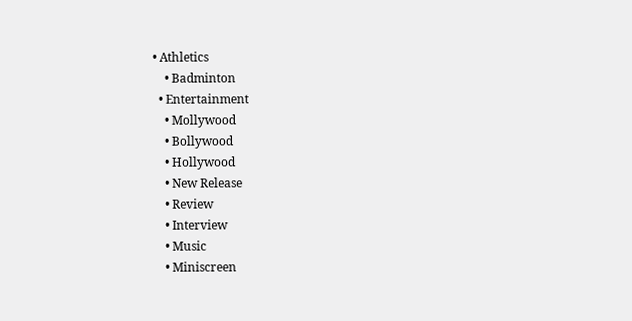• Athletics
    • Badminton
  • Entertainment
    • Mollywood
    • Bollywood
    • Hollywood
    • New Release
    • Review
    • Interview
    • Music
    • Miniscreen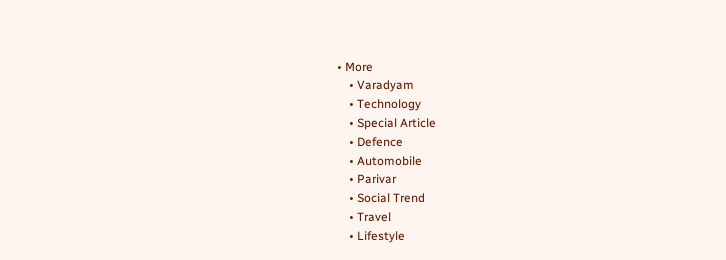• More
    • Varadyam
    • Technology
    • Special Article
    • Defence
    • Automobile
    • Parivar
    • Social Trend
    • Travel
    • Lifestyle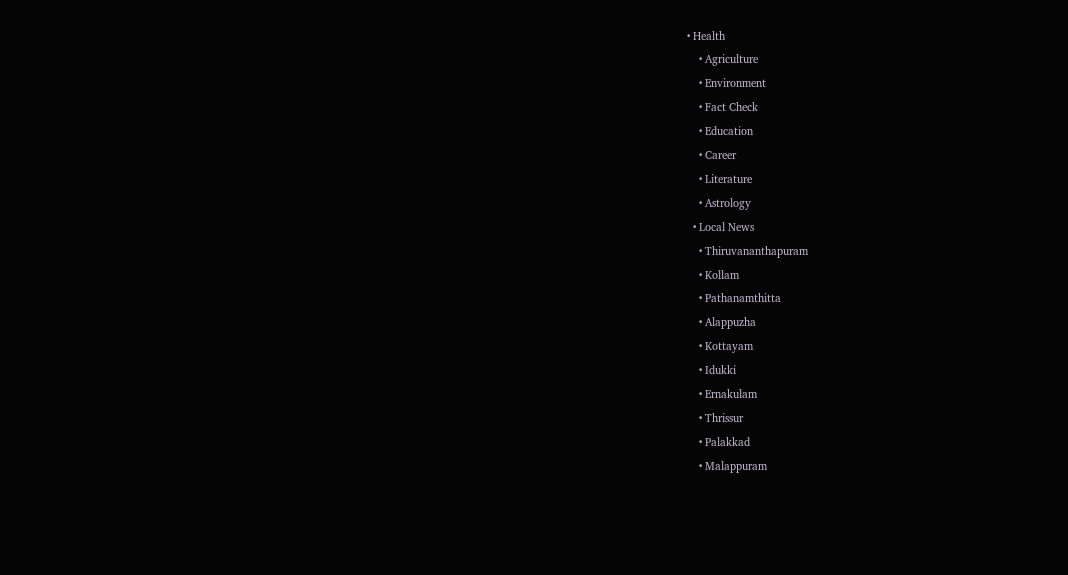• Health
    • Agriculture
    • Environment
    • Fact Check
    • Education
    • Career
    • Literature
    • Astrology
  • Local News
    • Thiruvananthapuram
    • Kollam
    • Pathanamthitta
    • Alappuzha
    • Kottayam
    • Idukki
    • Ernakulam
    • Thrissur
    • Palakkad
    • Malappuram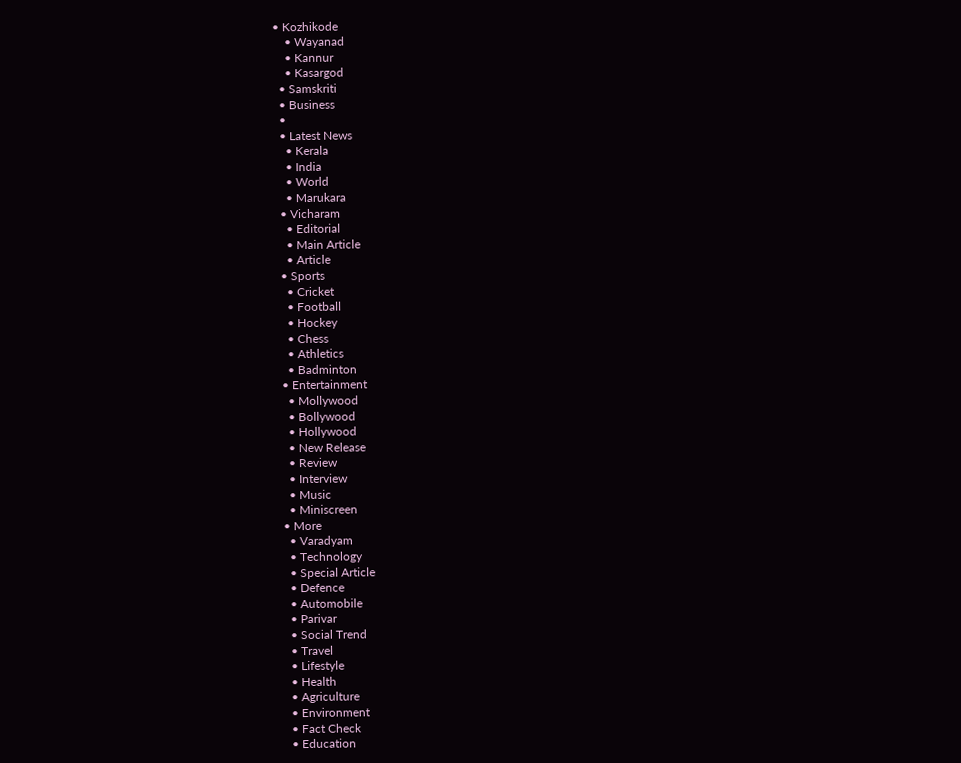• Kozhikode
    • Wayanad
    • Kannur
    • Kasargod
  • Samskriti
  • Business
  •
  • Latest News
    • Kerala
    • India
    • World
    • Marukara
  • Vicharam
    • Editorial
    • Main Article
    • Article
  • Sports
    • Cricket
    • Football
    • Hockey
    • Chess
    • Athletics
    • Badminton
  • Entertainment
    • Mollywood
    • Bollywood
    • Hollywood
    • New Release
    • Review
    • Interview
    • Music
    • Miniscreen
  • More
    • Varadyam
    • Technology
    • Special Article
    • Defence
    • Automobile
    • Parivar
    • Social Trend
    • Travel
    • Lifestyle
    • Health
    • Agriculture
    • Environment
    • Fact Check
    • Education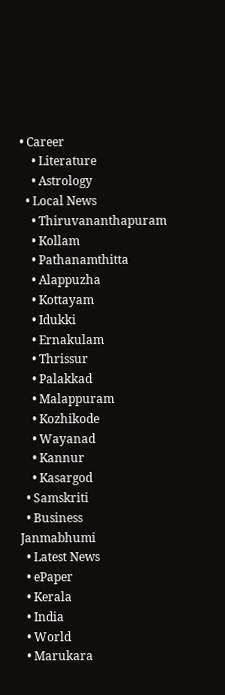• Career
    • Literature
    • Astrology
  • Local News
    • Thiruvananthapuram
    • Kollam
    • Pathanamthitta
    • Alappuzha
    • Kottayam
    • Idukki
    • Ernakulam
    • Thrissur
    • Palakkad
    • Malappuram
    • Kozhikode
    • Wayanad
    • Kannur
    • Kasargod
  • Samskriti
  • Business
Janmabhumi
  • Latest News
  • ePaper
  • Kerala
  • India
  • World
  • Marukara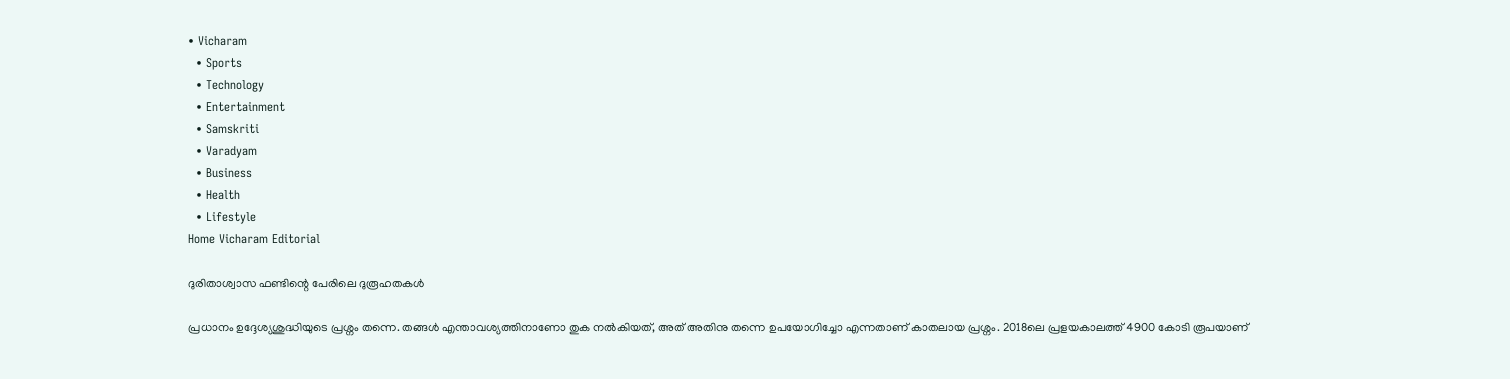• Vicharam
  • Sports
  • Technology
  • Entertainment
  • Samskriti
  • Varadyam
  • Business
  • Health
  • Lifestyle
Home Vicharam Editorial

ദുരിതാശ്വാസ ഫണ്ടിന്റെ പേരിലെ ദുരൂഹതകള്‍

പ്രധാനം ഉദ്ദേശ്യശുദ്ധിയുടെ പ്രശ്നം തന്നെ. തങ്ങള്‍ എന്താവശ്യത്തിനാണോ തുക നല്‍കിയത്, അത് അതിനു തന്നെ ഉപയോഗിച്ചോ എന്നതാണ് കാതലായ പ്രശ്നം. 2018ലെ പ്രളയകാലത്ത് 4900 കോടി രൂപയാണ്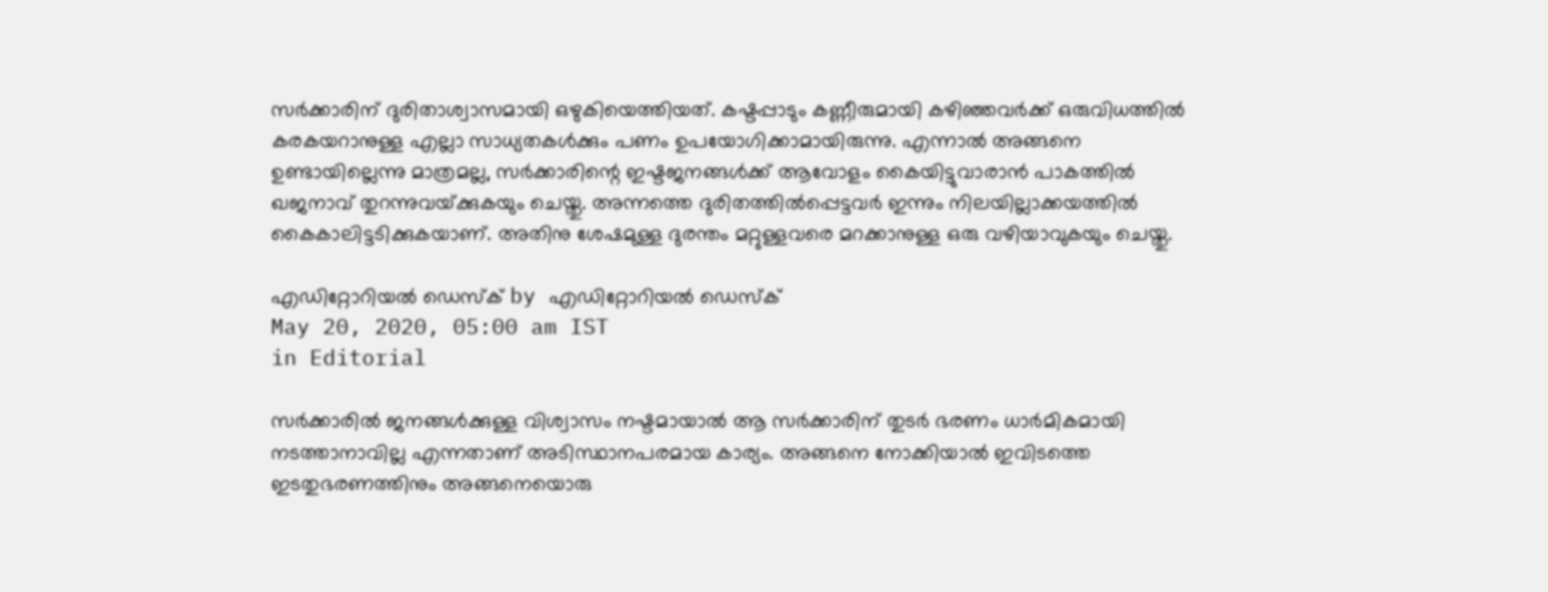സര്‍ക്കാരിന് ദുരിതാശ്വാസമായി ഒഴുകിയെത്തിയത്. കഷ്ടപ്പാടും കണ്ണീരുമായി കഴിഞ്ഞവര്‍ക്ക് ഒരുവിധത്തില്‍ കരകയറാനുള്ള എല്ലാ സാധ്യതകള്‍ക്കും പണം ഉപയോഗിക്കാമായിരുന്നു. എന്നാല്‍ അങ്ങനെ ഉണ്ടായില്ലെന്നു മാത്രമല്ല, സര്‍ക്കാരിന്റെ ഇഷ്ടജനങ്ങള്‍ക്ക് ആവോളം കൈയിട്ടുവാരാന്‍ പാകത്തില്‍ ഖജനാവ് തുറന്നുവയ്‌ക്കുകയും ചെയ്തു. അന്നത്തെ ദുരിതത്തില്‍പ്പെട്ടവര്‍ ഇന്നും നിലയില്ലാക്കയത്തില്‍ കൈകാലിട്ടടിക്കുകയാണ്. അതിനു ശേഷമുള്ള ദുരന്തം മറ്റുള്ളവരെ മറക്കാനുള്ള ഒരു വഴിയാവുകയും ചെയ്തു.

എഡിറ്റോറിയൽ ഡെസ്ക് by എഡിറ്റോറിയൽ ഡെസ്ക്
May 20, 2020, 05:00 am IST
in Editorial

സര്‍ക്കാരില്‍ ജനങ്ങള്‍ക്കുള്ള വിശ്വാസം നഷ്ടമായാല്‍ ആ സര്‍ക്കാരിന് തുടര്‍ ഭരണം ധാര്‍മികമായി നടത്താനാവില്ല എന്നതാണ് അടിസ്ഥാനപരമായ കാര്യം. അങ്ങനെ നോക്കിയാല്‍ ഇവിടത്തെ ഇടതുഭരണത്തിനും അങ്ങനെയൊരു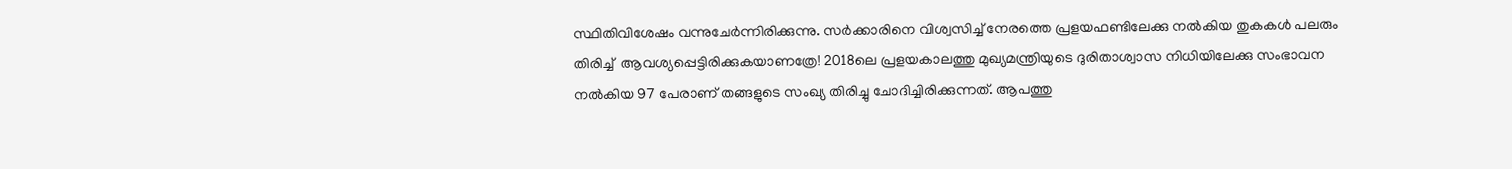സ്ഥിതിവിശേഷം വന്നുചേര്‍ന്നിരിക്കുന്നു. സര്‍ക്കാരിനെ വിശ്വസിച്ച് നേരത്തെ പ്രളയഫണ്ടിലേക്കു നല്‍കിയ തുകകള്‍ പലരും തിരിച്ച്  ആവശ്യപ്പെട്ടിരിക്കുകയാണത്രേ! 2018ലെ പ്രളയകാലത്തു മുഖ്യമന്ത്രിയുടെ ദുരിതാശ്വാസ നിധിയിലേക്കു സംഭാവന നല്‍കിയ 97 പേരാണ് തങ്ങളുടെ സംഖ്യ തിരിച്ചു ചോദിച്ചിരിക്കുന്നത്. ആപത്തു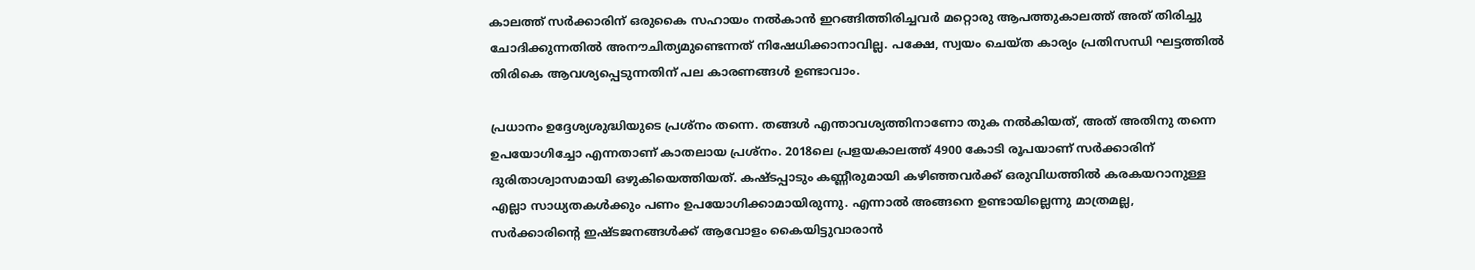കാലത്ത് സര്‍ക്കാരിന് ഒരുകൈ സഹായം നല്‍കാന്‍ ഇറങ്ങിത്തിരിച്ചവര്‍ മറ്റൊരു ആപത്തുകാലത്ത് അത് തിരിച്ചു ചോദിക്കുന്നതില്‍ അനൗചിത്യമുണ്ടെന്നത് നിഷേധിക്കാനാവില്ല. പക്ഷേ, സ്വയം ചെയ്ത കാര്യം പ്രതിസന്ധി ഘട്ടത്തില്‍ തിരികെ ആവശ്യപ്പെടുന്നതിന് പല കാരണങ്ങള്‍ ഉണ്ടാവാം.

പ്രധാനം ഉദ്ദേശ്യശുദ്ധിയുടെ പ്രശ്നം തന്നെ. തങ്ങള്‍ എന്താവശ്യത്തിനാണോ തുക നല്‍കിയത്, അത് അതിനു തന്നെ ഉപയോഗിച്ചോ എന്നതാണ് കാതലായ പ്രശ്നം. 2018ലെ പ്രളയകാലത്ത് 4900 കോടി രൂപയാണ് സര്‍ക്കാരിന് ദുരിതാശ്വാസമായി ഒഴുകിയെത്തിയത്. കഷ്ടപ്പാടും കണ്ണീരുമായി കഴിഞ്ഞവര്‍ക്ക് ഒരുവിധത്തില്‍ കരകയറാനുള്ള എല്ലാ സാധ്യതകള്‍ക്കും പണം ഉപയോഗിക്കാമായിരുന്നു. എന്നാല്‍ അങ്ങനെ ഉണ്ടായില്ലെന്നു മാത്രമല്ല, സര്‍ക്കാരിന്റെ ഇഷ്ടജനങ്ങള്‍ക്ക് ആവോളം കൈയിട്ടുവാരാന്‍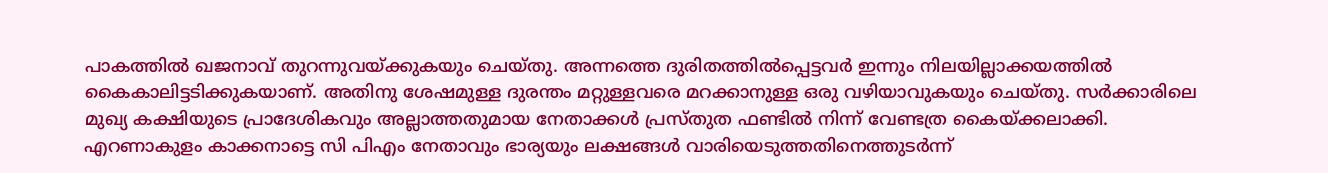പാകത്തില്‍ ഖജനാവ് തുറന്നുവയ്‌ക്കുകയും ചെയ്തു. അന്നത്തെ ദുരിതത്തില്‍പ്പെട്ടവര്‍ ഇന്നും നിലയില്ലാക്കയത്തില്‍ കൈകാലിട്ടടിക്കുകയാണ്. അതിനു ശേഷമുള്ള ദുരന്തം മറ്റുള്ളവരെ മറക്കാനുള്ള ഒരു വഴിയാവുകയും ചെയ്തു. സര്‍ക്കാരിലെ മുഖ്യ കക്ഷിയുടെ പ്രാദേശികവും അല്ലാത്തതുമായ നേതാക്കള്‍ പ്രസ്തുത ഫണ്ടില്‍ നിന്ന് വേണ്ടത്ര കൈയ്‌ക്കലാക്കി. എറണാകുളം കാക്കനാട്ടെ സി പിഎം നേതാവും ഭാര്യയും ലക്ഷങ്ങള്‍ വാരിയെടുത്തതിനെത്തുടര്‍ന്ന്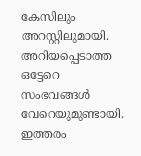കേസിലും അറസ്റ്റിലുമായി. അറിയപ്പെടാത്ത ഒട്ടേറെ സംഭവങ്ങള്‍ വേറെയുമുണ്ടായി. ഇത്തരം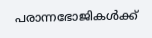പരാന്നഭോജികള്‍ക്ക്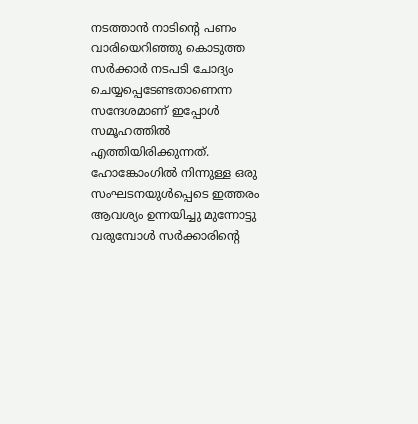നടത്താന്‍ നാടിന്റെ പണം വാരിയെറിഞ്ഞു കൊടുത്ത സര്‍ക്കാര്‍ നടപടി ചോദ്യം ചെയ്യപ്പെടേണ്ടതാണെന്ന സന്ദേശമാണ് ഇപ്പോള്‍ സമൂഹത്തില്‍ എത്തിയിരിക്കുന്നത്. ഹോങ്കോംഗില്‍ നിന്നുള്ള ഒരു സംഘടനയുള്‍പ്പെടെ ഇത്തരം ആവശ്യം ഉന്നയിച്ചു മുന്നോട്ടു വരുമ്പോള്‍ സര്‍ക്കാരിന്റെ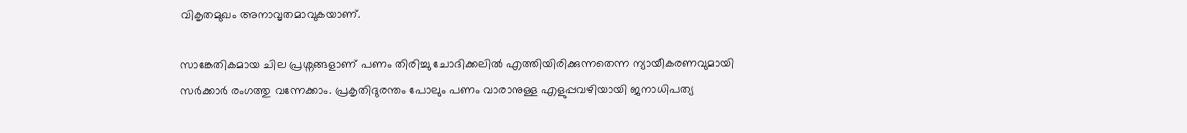വികൃതമുഖം അനാവൃതമാവുകയാണ്.

സാങ്കേതികമായ ചില പ്രശ്നങ്ങളാണ് പണം തിരിച്ചു ചോദിക്കലില്‍ എത്തിയിരിക്കുന്നതെന്ന ന്യായീകരണവുമായി സര്‍ക്കാര്‍ രംഗത്തു വന്നേക്കാം. പ്രകൃതിദുരന്തം പോലും പണം വാരാനുള്ള എളുപ്പവഴിയായി ജനാധിപത്യ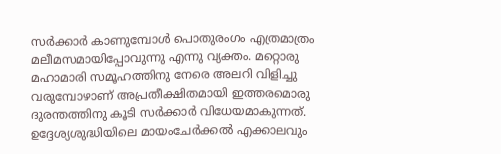സര്‍ക്കാര്‍ കാണുമ്പോള്‍ പൊതുരംഗം എത്രമാത്രം മലീമസമായിപ്പോവുന്നു എന്നു വ്യക്തം. മറ്റൊരു മഹാമാരി സമൂഹത്തിനു നേരെ അലറി വിളിച്ചു വരുമ്പോഴാണ് അപ്രതീക്ഷിതമായി ഇത്തരമൊരു ദുരന്തത്തിനു കൂടി സര്‍ക്കാര്‍ വിധേയമാകുന്നത്. ഉദ്ദേശ്യശുദ്ധിയിലെ മായംചേര്‍ക്കല്‍ എക്കാലവും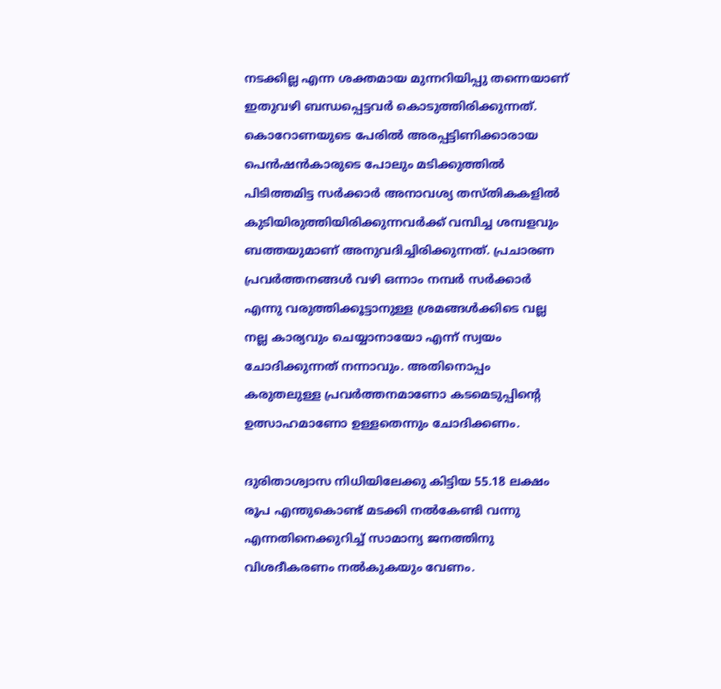നടക്കില്ല എന്ന ശക്തമായ മുന്നറിയിപ്പു തന്നെയാണ് ഇതുവഴി ബന്ധപ്പെട്ടവര്‍ കൊടുത്തിരിക്കുന്നത്. കൊറോണയുടെ പേരില്‍ അരപ്പട്ടിണിക്കാരായ പെന്‍ഷന്‍കാരുടെ പോലും മടിക്കുത്തില്‍ പിടിത്തമിട്ട സര്‍ക്കാര്‍ അനാവശ്യ തസ്തികകളില്‍ കുടിയിരുത്തിയിരിക്കുന്നവര്‍ക്ക് വമ്പിച്ച ശമ്പളവും ബത്തയുമാണ് അനുവദിച്ചിരിക്കുന്നത്. പ്രചാരണ പ്രവര്‍ത്തനങ്ങള്‍ വഴി ഒന്നാം നമ്പര്‍ സര്‍ക്കാര്‍ എന്നു വരുത്തിക്കൂട്ടാനുള്ള ശ്രമങ്ങള്‍ക്കിടെ വല്ല നല്ല കാര്യവും ചെയ്യാനായോ എന്ന് സ്വയം ചോദിക്കുന്നത് നന്നാവും. അതിനൊപ്പം കരുതലുള്ള പ്രവര്‍ത്തനമാണോ കടമെടുപ്പിന്റെ ഉത്സാഹമാണോ ഉള്ളതെന്നും ചോദിക്കണം.

ദുരിതാശ്വാസ നിധിയിലേക്കു കിട്ടിയ 55.18 ലക്ഷം രൂപ എന്തുകൊണ്ട് മടക്കി നല്‍കേണ്ടി വന്നു എന്നതിനെക്കുറിച്ച് സാമാന്യ ജനത്തിനു  വിശദീകരണം നല്‍കുകയും വേണം.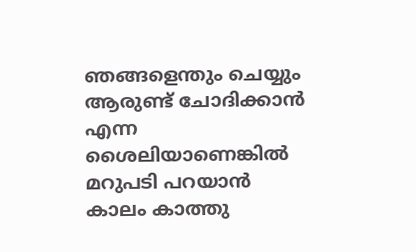ഞങ്ങളെന്തും ചെയ്യും ആരുണ്ട് ചോദിക്കാന്‍ എന്ന ശൈലിയാണെങ്കില്‍ മറുപടി പറയാന്‍ കാലം കാത്തു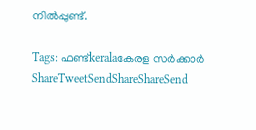നില്‍പ്പുണ്ട്.

Tags: ഫണ്ട്keralaകേരള സര്‍ക്കാര്‍
ShareTweetSendShareShareSend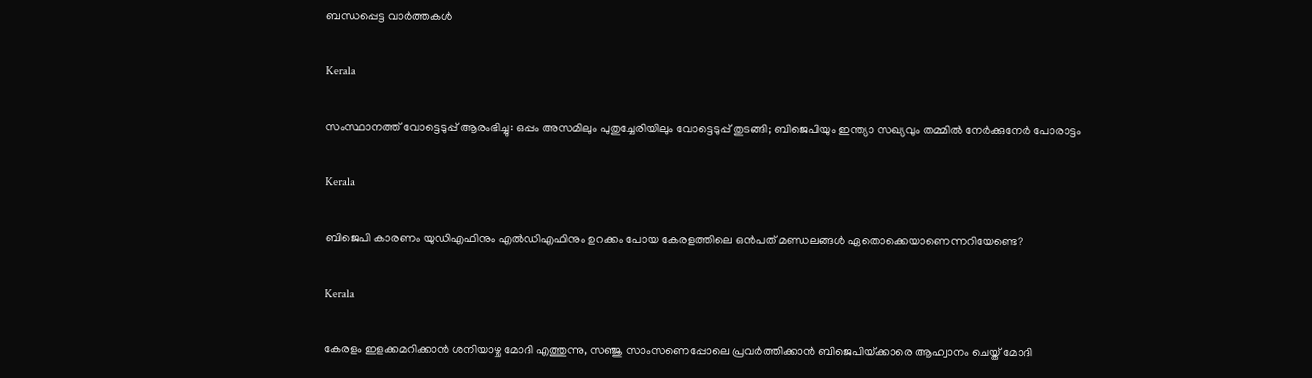ബന്ധപ്പെട്ട വാര്‍ത്തകള്‍

Kerala

സംസ്ഥാനത്ത് വോട്ടെടുപ്പ് ആരംഭിച്ചു: ഒപ്പം അസമിലും പുതുച്ചേരിയിലും വോട്ടെടുപ്പ് തുടങ്ങി; ബിജെപിയും ഇന്ത്യാ സഖ്യവും തമ്മിൽ നേർക്കുനേർ പോരാട്ടം

Kerala

ബിജെപി കാരണം യുഡിഎഫിനും എല്‍ഡിഎഫിനും ഉറക്കം പോയ കേരളത്തിലെ ഒന്‍പത് മണ്ഡലങ്ങള്‍ ഏതൊക്കെയാണെന്നറിയേണ്ടെ?

Kerala

കേരളം ഇളക്കമറിക്കാന്‍ ശനിയാഴ്ച മോദി എത്തുന്നു, സഞ്ജു സാംസണെപ്പോലെ പ്രവര്‍ത്തിക്കാന്‍ ബിജെപിയ്‌ക്കാരെ ആഹ്വാനം ചെയ്ത് മോദി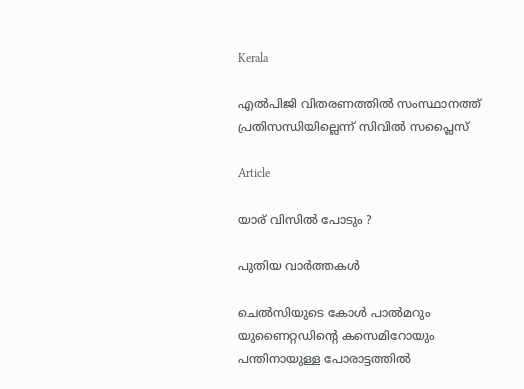Kerala

എല്‍പിജി വിതരണത്തില്‍ സംസ്ഥാനത്ത് പ്രതിസന്ധിയില്ലെന്ന് സിവില്‍ സപ്ലൈസ്

Article

യാര് വിസില്‍ പോടും ?

പുതിയ വാര്‍ത്തകള്‍

ചെല്‍സിയുടെ കോള്‍ പാല്‍മറും യുണൈറ്റഡിന്റെ കസെമിറോയും പന്തിനായുള്ള പോരാട്ടത്തില്‍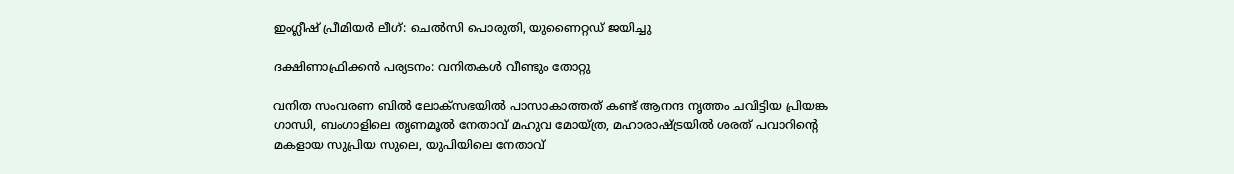ഇംഗ്ലീഷ് പ്രീമിയര്‍ ലീഗ്: ചെല്‍സി പൊരുതി, യുണൈറ്റഡ് ജയിച്ചു

ദക്ഷിണാഫ്രിക്കന്‍ പര്യടനം: വനിതകള്‍ വീണ്ടും തോറ്റു

വനിത സംവരണ ബിൽ ലോക്സഭയിൽ പാസാകാത്തത് കണ്ട് ആനന്ദ നൃത്തം ചവിട്ടിയ പ്രിയങ്ക ഗാന്ധി, ബംഗാളിലെ തൃണമൂല്‍ നേതാവ് മഹുവ മോയ്ത്ര, മഹാരാഷ്ട്രയില്‍ ശരത് പവാറിന്‍റെ മകളായ സുപ്രിയ സുലെ, യുപിയിലെ നേതാവ്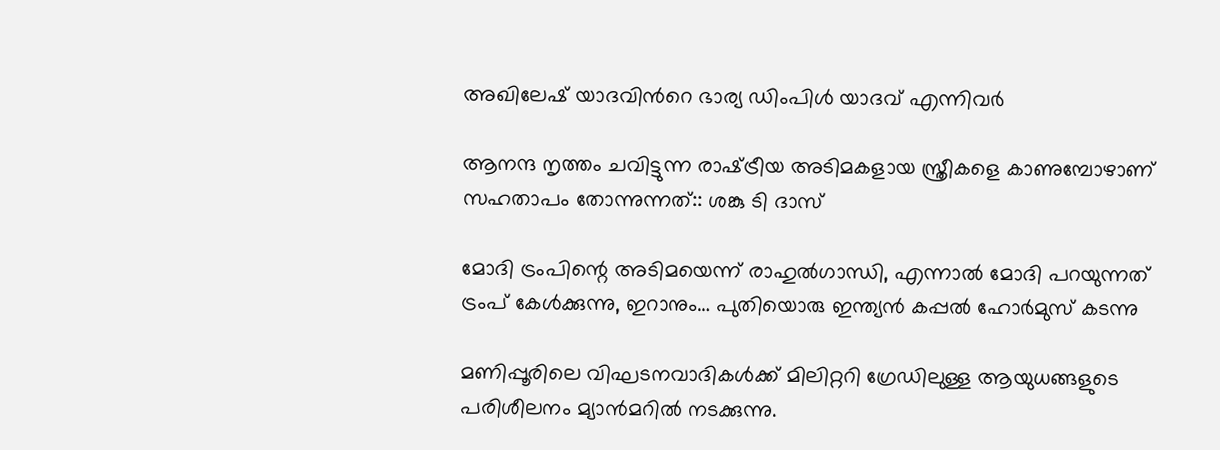അഖിലേഷ് യാദവിന്‍റെ ഭാര്യ ഡിംപിള്‍ യാദവ് എന്നിവര്‍

ആനന്ദ നൃത്തം ചവിട്ടുന്ന രാഷ്‌ട്രീയ അടിമകളായ സ്ത്രീകളെ കാണുമ്പോഴാണ് സഹതാപം തോന്നുന്നത്:: ശങ്കു ടി ദാസ്

മോദി ട്രംപിന്റെ അടിമയെന്ന് രാഹുല്‍ഗാന്ധി, എന്നാല്‍ മോദി പറയുന്നത് ട്രംപ് കേള്‍ക്കുന്നു, ഇറാനും… പുതിയൊരു ഇന്ത്യന്‍ കപ്പല്‍ ഹോര്‍മുസ് കടന്നു

മണിപ്പൂരിലെ വിഘടനവാദികള്‍ക്ക് മിലിറ്ററി ഗ്രേഡിലുള്ള ആയുധങ്ങളുടെ പരിശീലനം മ്യാന്‍മറില്‍ നടക്കുന്നു.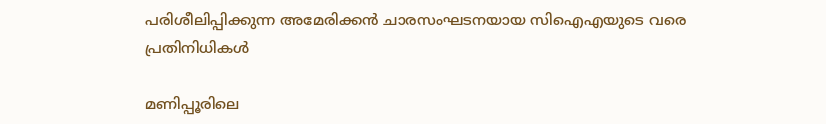പരിശീലിപ്പിക്കുന്ന അമേരിക്കന്‍ ചാരസംഘടനയായ സിഐഎയുടെ വരെ പ്രതിനിധികള്‍

മണിപ്പൂരിലെ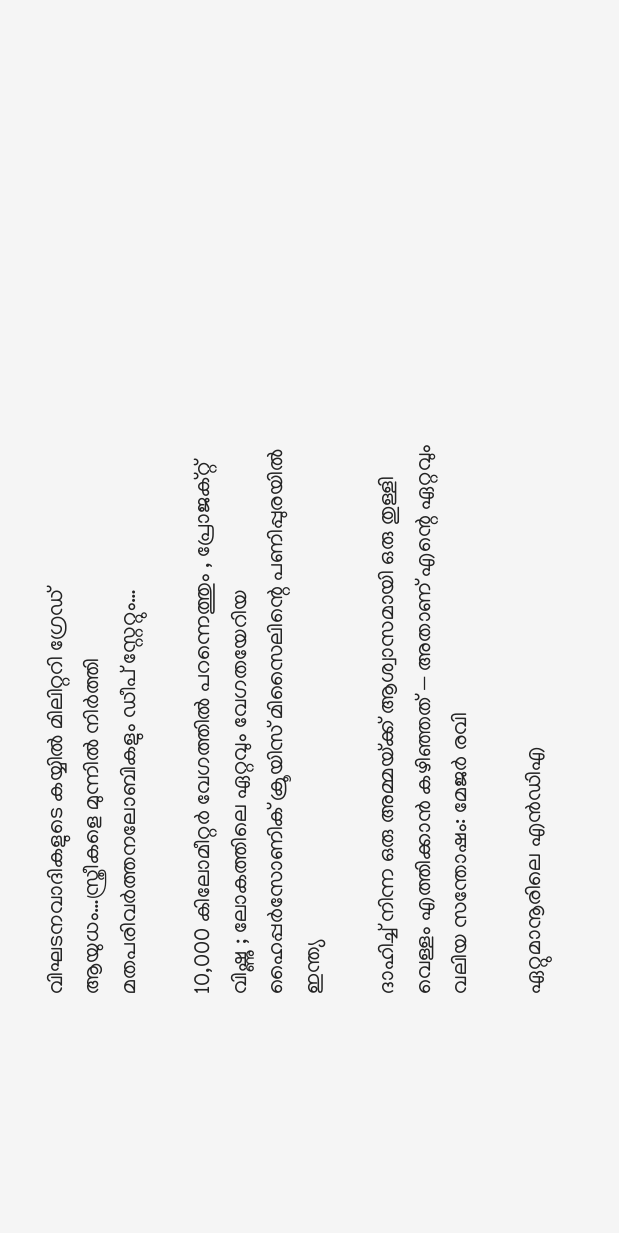വിഘടനവാദികളുടെ കയ്യില്‍ മിലിറ്ററി ഗ്രേഡ് ആയുധം…സ്ത്രീകളെ മുന്നില്‍ നിര്‍ത്തി മതപരിവര്‍ത്തനലോബികളും ഡീപ് സ്റ്റേറ്റും…

10,000 കിലോമീറ്റർ വേഗത്തിൽ പറന്നെത്തും , പ്രോജക്റ്റ് വിഷ്ണു ; ലോകത്തിലെ ഏറ്റവും വേഗതയേറിയ ഹൈപ്പർസോണിക് ക്രൂയിസ് മിസൈലിന്റെ പണിപ്പുരയിൽ ഇന്ത്യ

ദാഹിച്ച് നിന്ന ഒരു അമ്മയ്‌ക്ക് ആശ്വാസമായി ഒരു തുള്ളി വെള്ളം എത്തിക്കാൻ കഴിഞ്ഞത് — അതാണ് എന്റെ ഏറ്റവും വലിയ സന്തോഷം: മേജര്‍ രവി

ഏറ്റുമാനൂരിലെ എന്‍ഡിഎ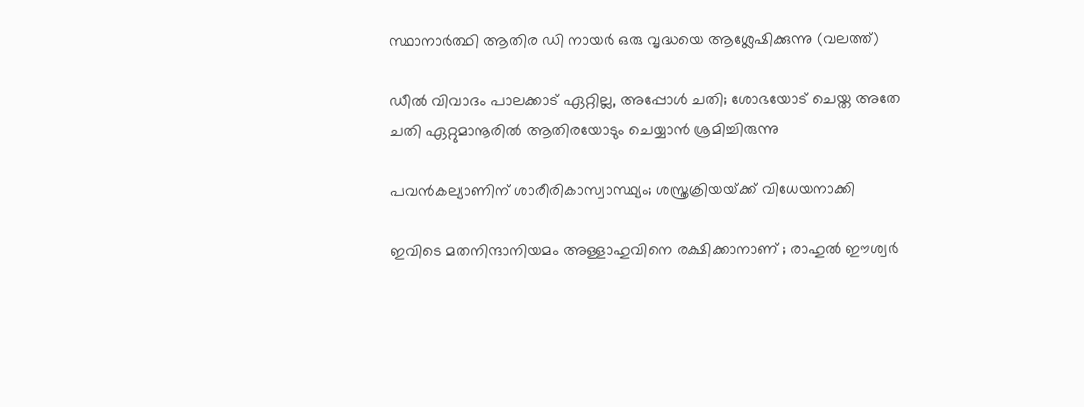സ്ഥാനാര്‍ത്ഥി ആതിര ഡി നായര്‍ ഒരു വൃദ്ധയെ ആശ്ലേഷിക്കുന്നു (വലത്ത്)

ഡീല്‍ വിവാദം പാലക്കാട് ഏറ്റില്ല, അപ്പോള്‍ ചതി; ശോഭയോട് ചെയ്ത അതേ ചതി ഏറ്റുമാനൂരില്‍ ആതിരയോടും ചെയ്യാന്‍ ശ്രമിച്ചിരുന്നു

പവന്‍കല്യാണിന് ശാരീരികാസ്വാസ്ഥ്യം; ശസ്ത്രക്രിയയ്‌ക്ക് വിധേയനാക്കി

ഇവിടെ മതനിന്ദാനിയമം അള്ളാ‍ഹുവിനെ രക്ഷിക്കാനാണ് ; രാഹുൽ ഈശ്വർ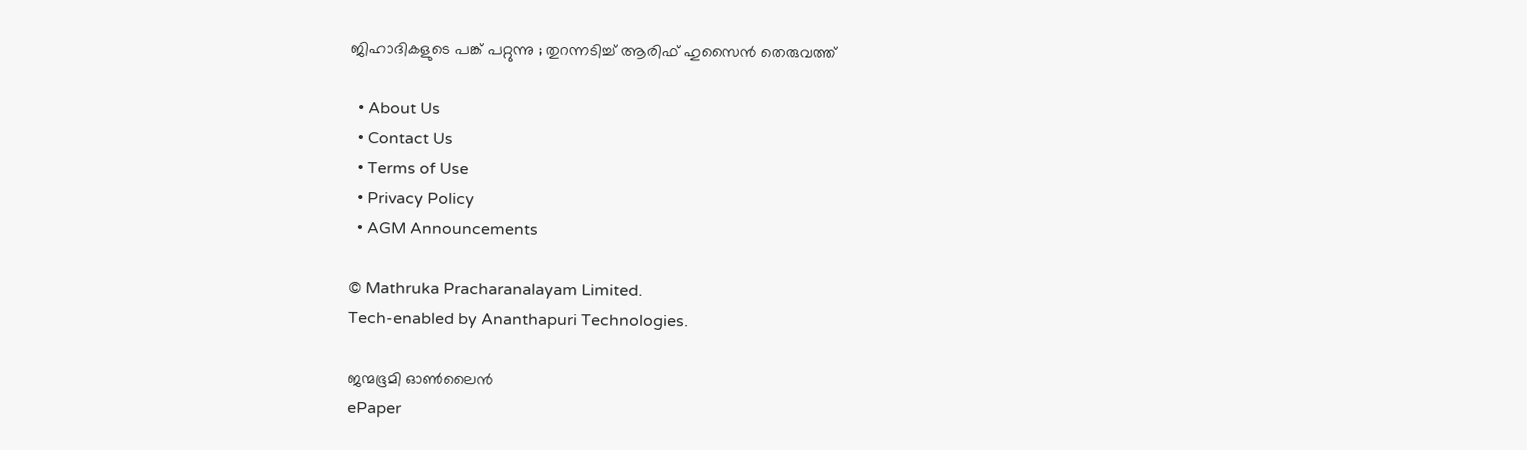ജിഹാദികളുടെ പങ്ക് പറ്റുന്നു ; തുറന്നടിച്ച് ആരിഫ് ഹുസൈൻ തെരുവത്ത്

  • About Us
  • Contact Us
  • Terms of Use
  • Privacy Policy
  • AGM Announcements

© Mathruka Pracharanalayam Limited.
Tech-enabled by Ananthapuri Technologies.

ജന്മഭൂമി ഓണ്‍ലൈന്‍
ePaper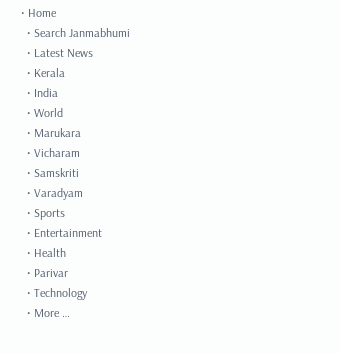• Home
  • Search Janmabhumi
  • Latest News
  • Kerala
  • India
  • World
  • Marukara
  • Vicharam
  • Samskriti
  • Varadyam
  • Sports
  • Entertainment
  • Health
  • Parivar
  • Technology
  • More …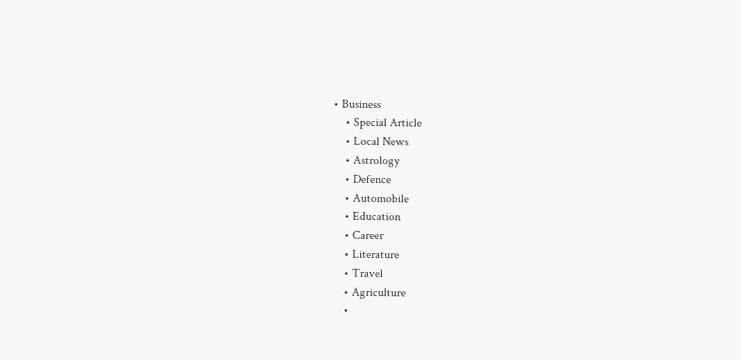• Business
    • Special Article
    • Local News
    • Astrology
    • Defence
    • Automobile
    • Education
    • Career
    • Literature
    • Travel
    • Agriculture
    •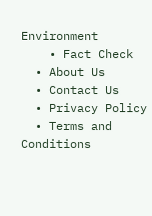Environment
    • Fact Check
  • About Us
  • Contact Us
  • Privacy Policy
  • Terms and Conditions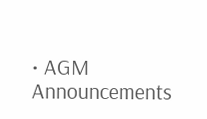• AGM Announcements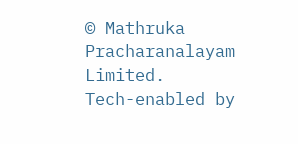© Mathruka Pracharanalayam Limited.
Tech-enabled by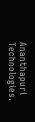Ananthapuri Technologies.